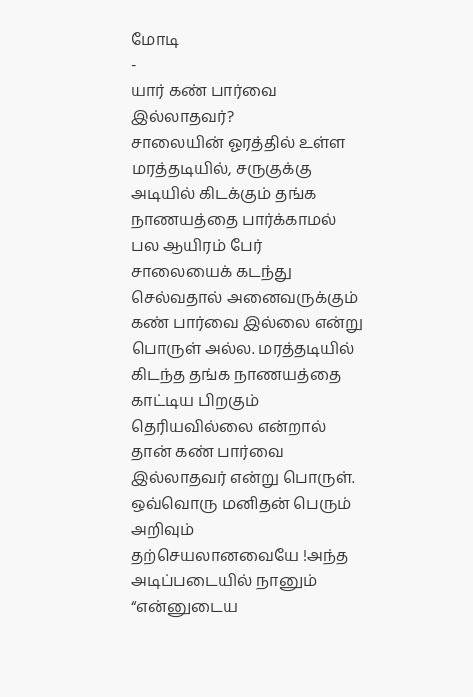மோடி
-
யார் கண் பார்வை இல்லாதவர்?
சாலையின் ஓரத்தில் உள்ள மரத்தடியில், சருகுக்கு அடியில் கிடக்கும் தங்க நாணயத்தை பார்க்காமல் பல ஆயிரம் பேர் சாலையைக் கடந்து செல்வதால் அனைவருக்கும் கண் பார்வை இல்லை என்று பொருள் அல்ல. மரத்தடியில் கிடந்த தங்க நாணயத்தை காட்டிய பிறகும் தெரியவில்லை என்றால் தான் கண் பார்வை இல்லாதவர் என்று பொருள். ஒவ்வொரு மனிதன் பெரும் அறிவும் தற்செயலானவையே !அந்த அடிப்படையில் நானும் “என்னுடைய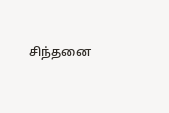சிந்தனை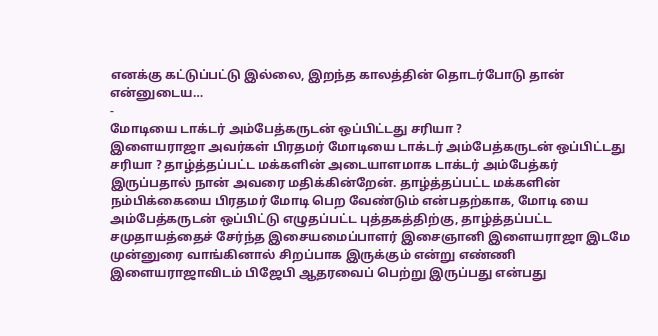எனக்கு கட்டுப்பட்டு இல்லை, இறந்த காலத்தின் தொடர்போடு தான் என்னுடைய…
-
மோடியை டாக்டர் அம்பேத்கருடன் ஒப்பிட்டது சரியா ?
இளையராஜா அவர்கள் பிரதமர் மோடியை டாக்டர் அம்பேத்கருடன் ஒப்பிட்டது சரியா ? தாழ்த்தப்பட்ட மக்களின் அடையாளமாக டாக்டர் அம்பேத்கர் இருப்பதால் நான் அவரை மதிக்கின்றேன். தாழ்த்தப்பட்ட மக்களின் நம்பிக்கையை பிரதமர் மோடி பெற வேண்டும் என்பதற்காக, மோடி யை அம்பேத்கருடன் ஒப்பிட்டு எழுதப்பட்ட புத்தகத்திற்கு, தாழ்த்தப்பட்ட சமுதாயத்தைச் சேர்ந்த இசையமைப்பாளர் இசைஞானி இளையராஜா இடமே முன்னுரை வாங்கினால் சிறப்பாக இருக்கும் என்று எண்ணி இளையராஜாவிடம் பிஜேபி ஆதரவைப் பெற்று இருப்பது என்பது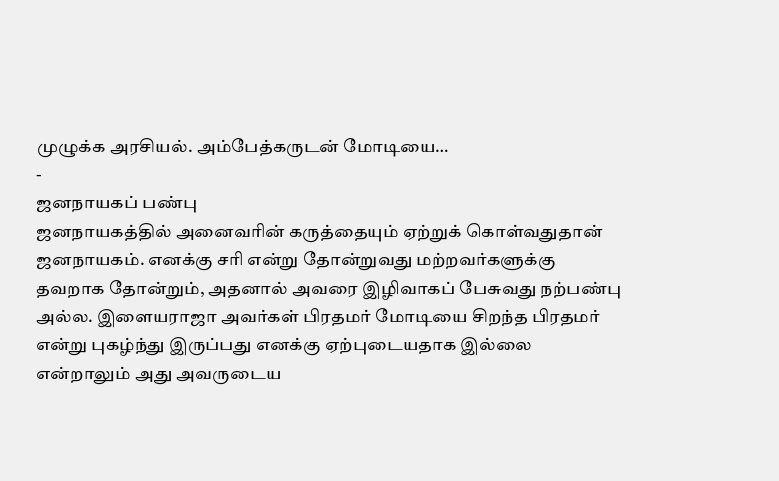முழுக்க அரசியல். அம்பேத்கருடன் மோடியை…
-
ஜனநாயகப் பண்பு
ஜனநாயகத்தில் அனைவரின் கருத்தையும் ஏற்றுக் கொள்வதுதான் ஜனநாயகம். எனக்கு சரி என்று தோன்றுவது மற்றவர்களுக்கு தவறாக தோன்றும், அதனால் அவரை இழிவாகப் பேசுவது நற்பண்பு அல்ல. இளையராஜா அவர்கள் பிரதமர் மோடியை சிறந்த பிரதமர் என்று புகழ்ந்து இருப்பது எனக்கு ஏற்புடையதாக இல்லை என்றாலும் அது அவருடைய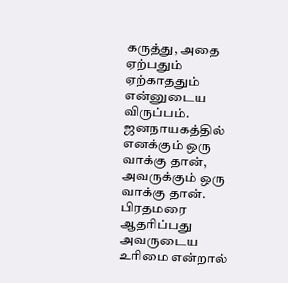கருத்து, அதை ஏற்பதும் ஏற்காததும் என்னுடைய விருப்பம். ஜனநாயகத்தில் எனக்கும் ஒரு வாக்கு தான், அவருக்கும் ஒரு வாக்கு தான். பிரதமரை ஆதரிப்பது அவருடைய உரிமை என்றால்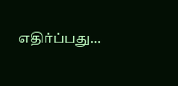எதிர்ப்பது…